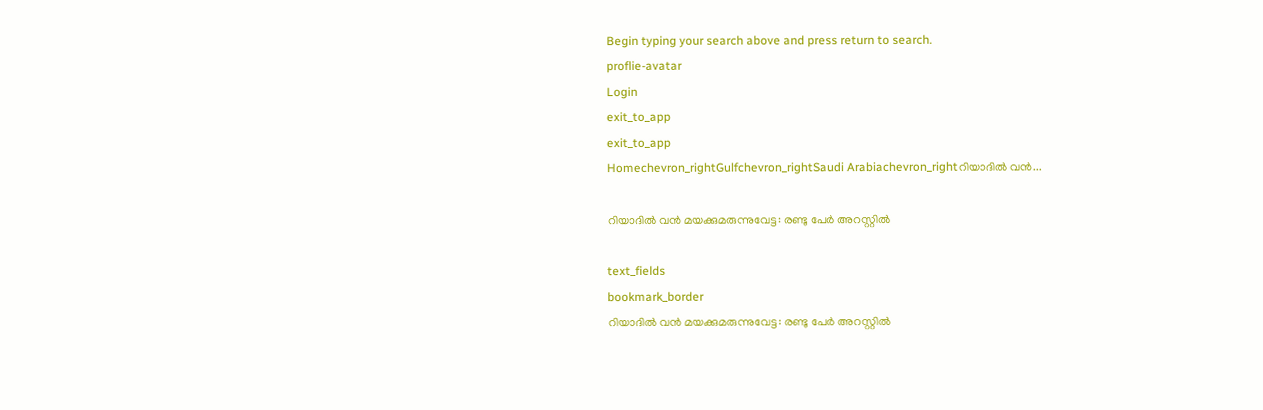Begin typing your search above and press return to search.
proflie-avatar
Login
exit_to_app
exit_to_app
Homechevron_rightGulfchevron_rightSaudi Arabiachevron_rightറിയാദിൽ വൻ...

റിയാദിൽ വൻ മയക്കുമരുന്നുവേട്ട: രണ്ടു പേർ അറസ്റ്റിൽ

text_fields
bookmark_border
റിയാദിൽ വൻ മയക്കുമരുന്നുവേട്ട: രണ്ടു പേർ അറസ്റ്റിൽ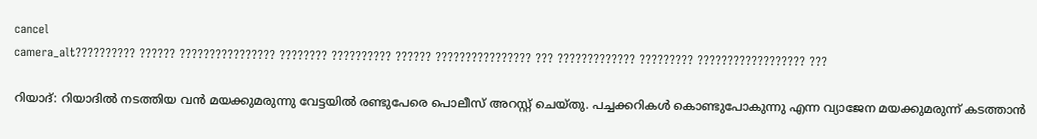cancel
camera_alt?????????? ?????? ???????????????? ???????? ?????????? ?????? ???????????????? ??? ????????????? ????????? ?????????????????? ???

റിയാദ്: റിയാദിൽ നടത്തിയ വൻ മയക്കുമരുന്നു വേട്ടയിൽ രണ്ടുപേരെ പൊലീസ് അറസ്റ്റ് ചെയ്തു. പച്ചക്കറികൾ കൊണ്ടുപോകുന്നു എന്ന വ്യാജേന മയക്കുമരുന്ന് കടത്താൻ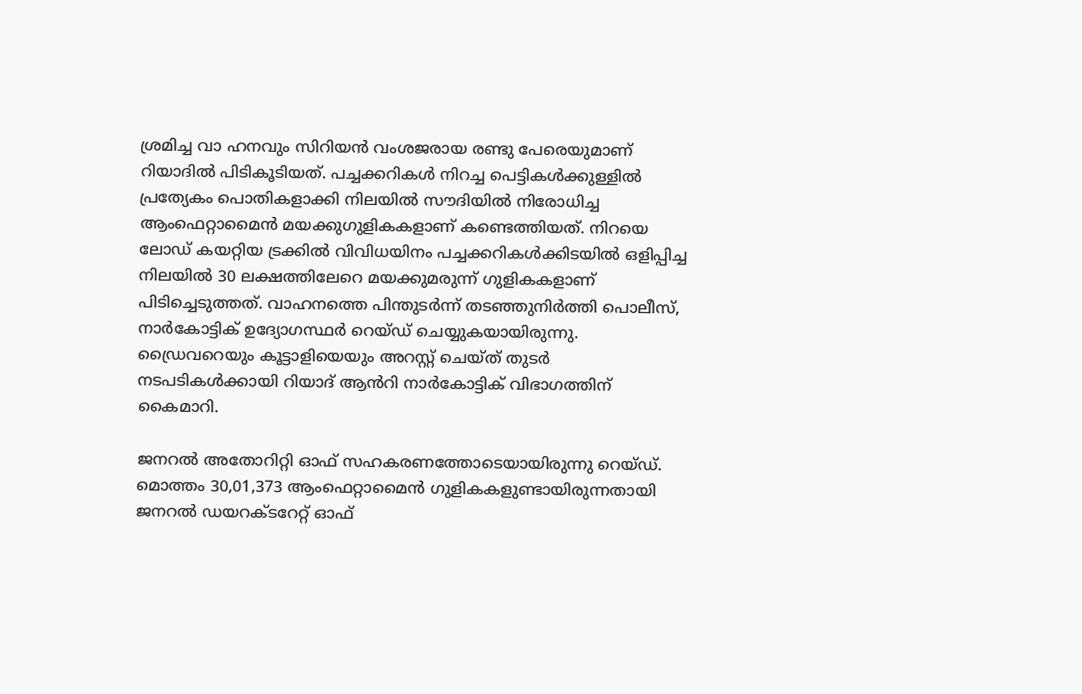ശ്രമിച്ച വാ ഹനവും സിറിയൻ വംശജരായ രണ്ടു പേരെയുമാണ് റിയാദിൽ പിടികൂടിയത്. പച്ചക്കറികൾ നിറച്ച പെട്ടികൾക്കുള്ളിൽ പ്രത്യേകം പൊതികളാക്കി നിലയിൽ സൗദിയില്‍ നിരോധിച്ച ആംഫെറ്റാമൈന്‍ മയക്കുഗുളികകളാണ് കണ്ടെത്തിയത്. നിറയെ ലോഡ് കയറ്റിയ ട്രക്കിൽ വിവിധയിനം പച്ചക്കറികൾക്കിടയിൽ ഒളിപ്പിച്ച നിലയിൽ 30 ലക്ഷത്തിലേറെ മയക്കുമരുന്ന് ഗുളികകളാണ് പിടിച്ചെടുത്തത്. വാഹനത്തെ പിന്തുടർന്ന് തടഞ്ഞുനിർത്തി പൊലീസ്, നാർകോട്ടിക് ഉദ്യോഗസ്ഥർ റെയ്ഡ് ചെയ്യുകയായിരുന്നു. ഡ്രൈവറെയും കൂട്ടാളിയെയും അറസ്റ്റ് ചെയ്ത് തുടർ നടപടികൾക്കായി റിയാദ് ആൻറി നാർകോട്ടിക് വിഭാഗത്തിന് കൈമാറി.

ജനറൽ അതോറിറ്റി ഓഫ് സഹകരണത്തോടെയായിരുന്നു റെയ്ഡ്. മൊത്തം 30,01,373 ആംഫെറ്റാമൈന്‍ ഗുളികകളുണ്ടായിരുന്നതായി ജനറൽ ഡയറക്ടറേറ്റ് ഓഫ്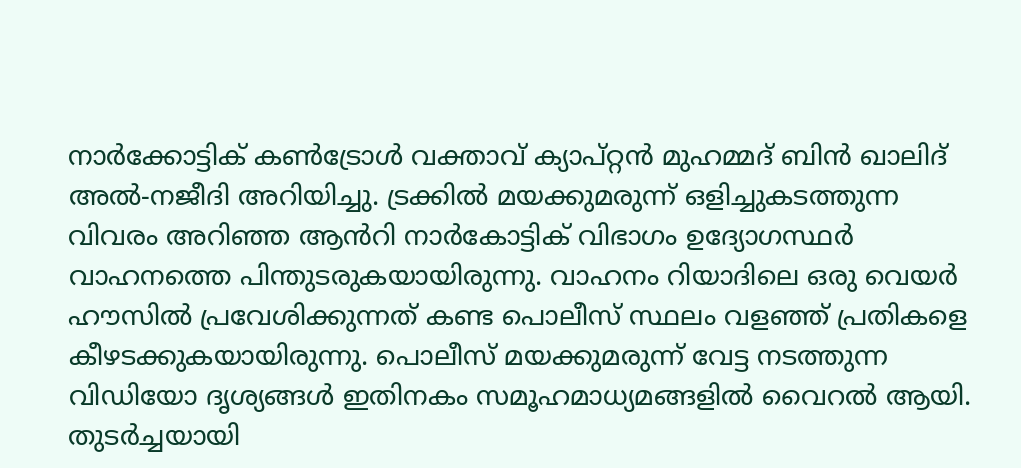നാർക്കോട്ടിക് കൺട്രോൾ വക്താവ് ക്യാപ്റ്റൻ മുഹമ്മദ് ബിൻ ഖാലിദ് അൽ-നജീദി അറിയിച്ചു. ട്രക്കിൽ മയക്കുമരുന്ന് ഒളിച്ചുകടത്തുന്ന വിവരം അറിഞ്ഞ ആൻറി നാർകോട്ടിക് വിഭാഗം ഉദ്യോഗസ്ഥർ വാഹനത്തെ പിന്തുടരുകയായിരുന്നു. വാഹനം റിയാദിലെ ഒരു വെയർ ഹൗസിൽ പ്രവേശിക്കുന്നത് കണ്ട പൊലീസ് സ്ഥലം വളഞ്ഞ് പ്രതികളെ കീഴടക്കുകയായിരുന്നു. പൊലീസ് മയക്കുമരുന്ന് വേട്ട നടത്തുന്ന വിഡിയോ ദൃശ്യങ്ങൾ ഇതിനകം സമൂഹമാധ്യമങ്ങളിൽ വൈറൽ ആയി. തുടർച്ചയായി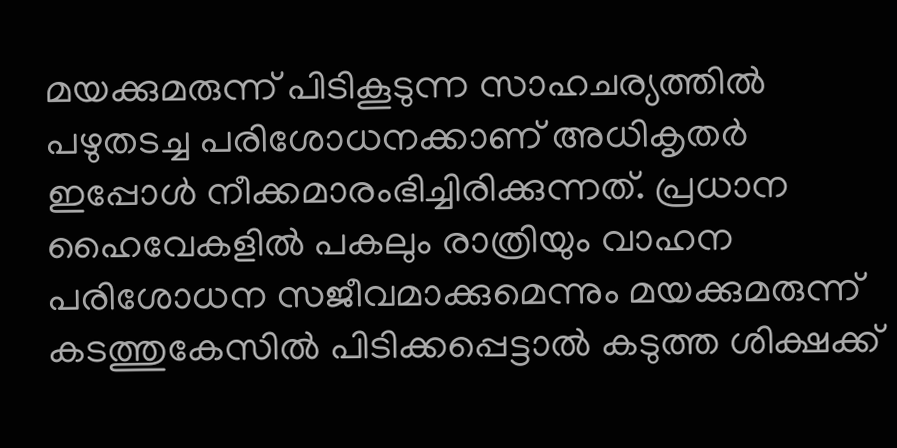മയക്കുമരുന്ന് പിടികൂടുന്ന സാഹചര്യത്തിൽ പഴുതടച്ച പരിശോധനക്കാണ് അധികൃതർ ഇപ്പോൾ നീക്കമാരംഭിച്ചിരിക്കുന്നത്. പ്രധാന ഹൈവേകളിൽ പകലും രാത്രിയും വാഹന പരിശോധന സജീവമാക്കുമെന്നും മയക്കുമരുന്ന് കടത്തുകേസിൽ പിടിക്കപ്പെട്ടാൽ കടുത്ത ശിക്ഷക്ക്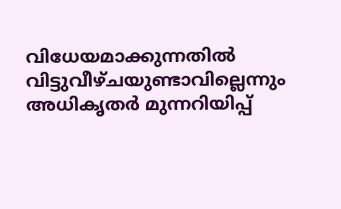വിധേയമാക്കുന്നതിൽ വിട്ടുവീഴ്ചയുണ്ടാവില്ലെന്നും അധികൃതർ മുന്നറിയിപ്പ്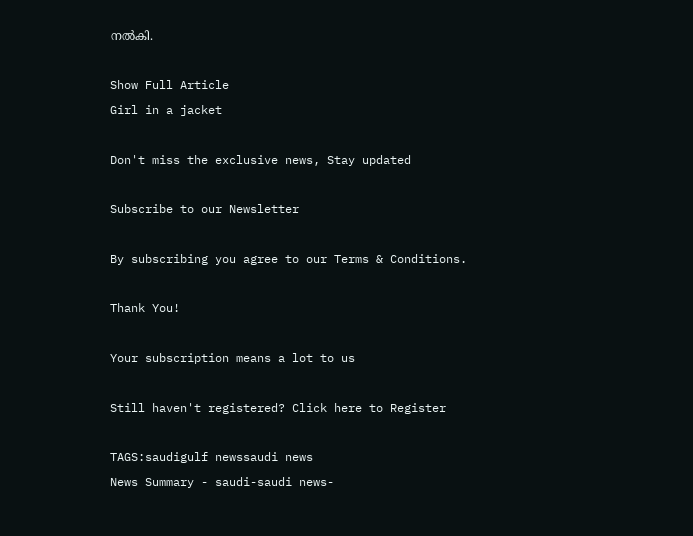നൽകി.

Show Full Article
Girl in a jacket

Don't miss the exclusive news, Stay updated

Subscribe to our Newsletter

By subscribing you agree to our Terms & Conditions.

Thank You!

Your subscription means a lot to us

Still haven't registered? Click here to Register

TAGS:saudigulf newssaudi news
News Summary - saudi-saudi news-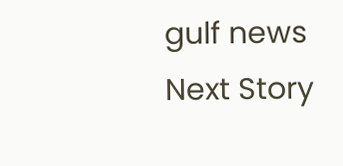gulf news
Next Story